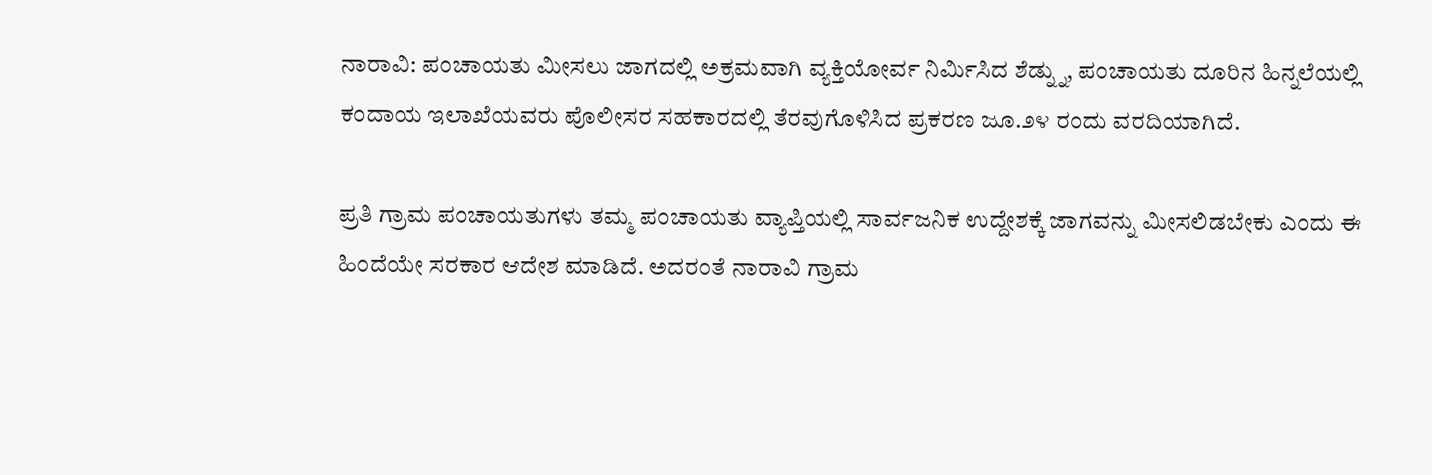ನಾರಾವಿ: ಪಂಚಾಯತು ಮೀಸಲು ಜಾಗದಲ್ಲಿ ಅಕ್ರಮವಾಗಿ ವ್ಯಕ್ತಿಯೋರ್ವ ನಿರ್ಮಿಸಿದ ಶೆಡ್ನ್ನು, ಪಂಚಾಯತು ದೂರಿನ ಹಿನ್ನಲೆಯಲ್ಲಿ ಕಂದಾಯ ಇಲಾಖೆಯವರು ಪೊಲೀಸರ ಸಹಕಾರದಲ್ಲಿ ತೆರವುಗೊಳಿಸಿದ ಪ್ರಕರಣ ಜೂ.೨೪ ರಂದು ವರದಿಯಾಗಿದೆ.

ಪ್ರತಿ ಗ್ರಾಮ ಪಂಚಾಯತುಗಳು ತಮ್ಮ ಪಂಚಾಯತು ವ್ಯಾಪ್ತಿಯಲ್ಲಿ ಸಾರ್ವಜನಿಕ ಉದ್ದೇಶಕ್ಕೆ ಜಾಗವನ್ನು ಮೀಸಲಿಡಬೇಕು ಎಂದು ಈ ಹಿಂದೆಯೇ ಸರಕಾರ ಆದೇಶ ಮಾಡಿದೆ. ಅದರಂತೆ ನಾರಾವಿ ಗ್ರಾಮ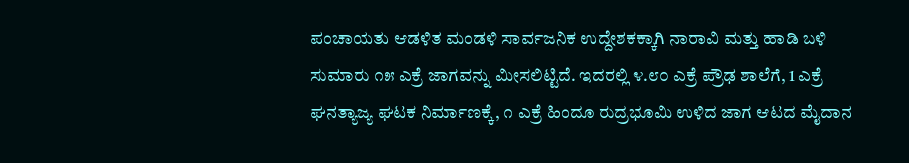ಪಂಚಾಯತು ಆಡಳಿತ ಮಂಡಳಿ ಸಾರ್ವಜನಿಕ ಉದ್ದೇಶಕಕ್ಕಾಗಿ ನಾರಾವಿ ಮತ್ತು ಹಾಡಿ ಬಳಿ ಸುಮಾರು ೧೫ ಎಕ್ರೆ ಜಾಗವನ್ನು ಮೀಸಲಿಟ್ಟಿದೆ. ಇದರಲ್ಲಿ ೪.೮೦ ಎಕ್ರೆ ಪ್ರೌಢ ಶಾಲೆಗೆ, 1 ಎಕ್ರೆ ಘನತ್ಯಾಜ್ಯ ಘಟಕ ನಿರ್ಮಾಣಕ್ಕೆ, ೧ ಎಕ್ರೆ ಹಿಂದೂ ರುದ್ರಭೂಮಿ ಉಳಿದ ಜಾಗ ಆಟದ ಮೈದಾನ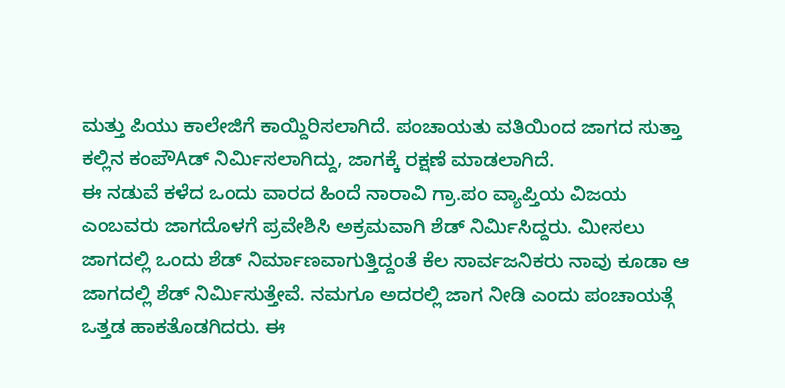ಮತ್ತು ಪಿಯು ಕಾಲೇಜಿಗೆ ಕಾಯ್ದಿರಿಸಲಾಗಿದೆ. ಪಂಚಾಯತು ವತಿಯಿಂದ ಜಾಗದ ಸುತ್ತಾ ಕಲ್ಲಿನ ಕಂಪೌAಡ್ ನಿರ್ಮಿಸಲಾಗಿದ್ದು, ಜಾಗಕ್ಕೆ ರಕ್ಷಣೆ ಮಾಡಲಾಗಿದೆ.
ಈ ನಡುವೆ ಕಳೆದ ಒಂದು ವಾರದ ಹಿಂದೆ ನಾರಾವಿ ಗ್ರಾ.ಪಂ ವ್ಯಾಪ್ತಿಯ ವಿಜಯ ಎಂಬವರು ಜಾಗದೊಳಗೆ ಪ್ರವೇಶಿಸಿ ಅಕ್ರಮವಾಗಿ ಶೆಡ್ ನಿರ್ಮಿಸಿದ್ದರು. ಮೀಸಲು ಜಾಗದಲ್ಲಿ ಒಂದು ಶೆಡ್ ನಿರ್ಮಾಣವಾಗುತ್ತಿದ್ದಂತೆ ಕೆಲ ಸಾರ್ವಜನಿಕರು ನಾವು ಕೂಡಾ ಆ ಜಾಗದಲ್ಲಿ ಶೆಡ್ ನಿರ್ಮಿಸುತ್ತೇವೆ. ನಮಗೂ ಅದರಲ್ಲಿ ಜಾಗ ನೀಡಿ ಎಂದು ಪಂಚಾಯತ್ಗೆ ಒತ್ತಡ ಹಾಕತೊಡಗಿದರು. ಈ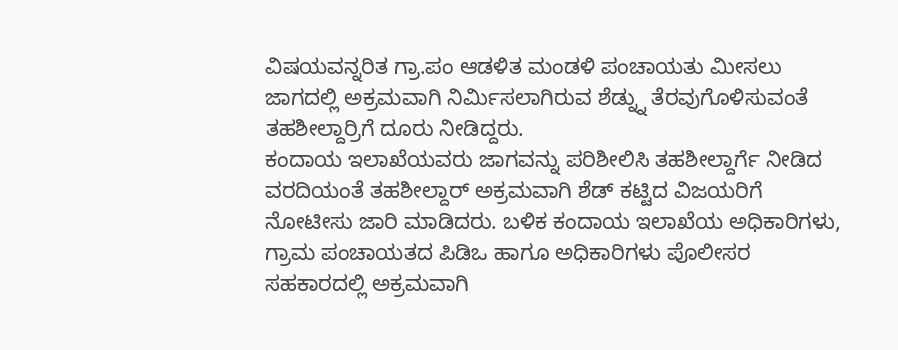ವಿಷಯವನ್ನರಿತ ಗ್ರಾ.ಪಂ ಆಡಳಿತ ಮಂಡಳಿ ಪಂಚಾಯತು ಮೀಸಲು ಜಾಗದಲ್ಲಿ ಅಕ್ರಮವಾಗಿ ನಿರ್ಮಿಸಲಾಗಿರುವ ಶೆಡ್ನ್ನು ತೆರವುಗೊಳಿಸುವಂತೆ ತಹಶೀಲ್ದಾರ್ರಿಗೆ ದೂರು ನೀಡಿದ್ದರು.
ಕಂದಾಯ ಇಲಾಖೆಯವರು ಜಾಗವನ್ನು ಪರಿಶೀಲಿಸಿ ತಹಶೀಲ್ದಾರ್ಗೆ ನೀಡಿದ ವರದಿಯಂತೆ ತಹಶೀಲ್ದಾರ್ ಅಕ್ರಮವಾಗಿ ಶೆಡ್ ಕಟ್ಟಿದ ವಿಜಯರಿಗೆ ನೋಟೀಸು ಜಾರಿ ಮಾಡಿದರು. ಬಳಿಕ ಕಂದಾಯ ಇಲಾಖೆಯ ಅಧಿಕಾರಿಗಳು, ಗ್ರಾಮ ಪಂಚಾಯತದ ಪಿಡಿಒ ಹಾಗೂ ಅಧಿಕಾರಿಗಳು ಪೊಲೀಸರ ಸಹಕಾರದಲ್ಲಿ ಅಕ್ರಮವಾಗಿ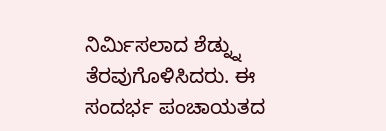ನಿರ್ಮಿಸಲಾದ ಶೆಡ್ನ್ನು ತೆರವುಗೊಳಿಸಿದರು. ಈ ಸಂದರ್ಭ ಪಂಚಾಯತದ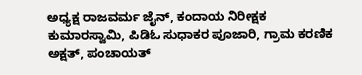ಅಧ್ಯಕ್ಷ ರಾಜವರ್ಮ ಜೈನ್, ಕಂದಾಯ ನಿರೀಕ್ಷಕ ಕುಮಾರಸ್ವಾಮಿ, ಪಿಡಿಓ ಸುಧಾಕರ ಪೂಜಾರಿ, ಗ್ರಾಮ ಕರಣಿಕ ಅಕ್ಷತ್, ಪಂಚಾಯತ್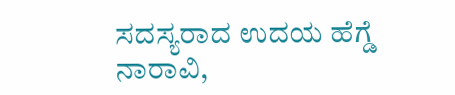ಸದಸ್ಯರಾದ ಉದಯ ಹೆಗ್ಡೆ ನಾರಾವಿ,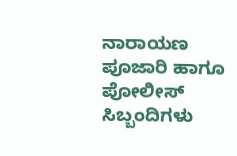ನಾರಾಯಣ ಪೂಜಾರಿ ಹಾಗೂ ಪೋಲೀಸ್ ಸಿಬ್ಬಂದಿಗಳು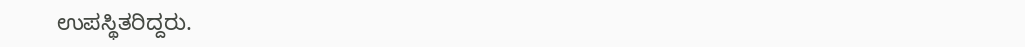ಉಪಸ್ಥಿತರಿದ್ದರು.